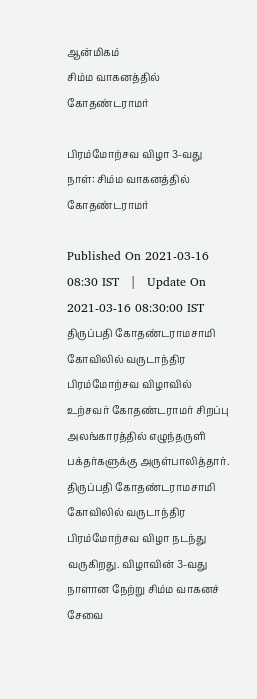ஆன்மிகம்
சிம்ம வாகனத்தில் கோதண்டராமர்

பிரம்மோற்சவ விழா 3-வது நாள்: சிம்ம வாகனத்தில் கோதண்டராமர்

Published On 2021-03-16 08:30 IST   |   Update On 2021-03-16 08:30:00 IST
திருப்பதி கோதண்டராமசாமி கோவிலில் வருடாந்திர பிரம்மோற்சவ விழாவில் உற்சவர் கோதண்டராமர் சிறப்பு அலங்காரத்தில் எழுந்தருளி பக்தர்களுக்கு அருள்பாலித்தார்.
திருப்பதி கோதண்டராமசாமி கோவிலில் வருடாந்திர பிரம்மோற்சவ விழா நடந்து வருகிறது. விழாவின் 3-வது நாளான நேற்று சிம்ம வாகனச் சேவை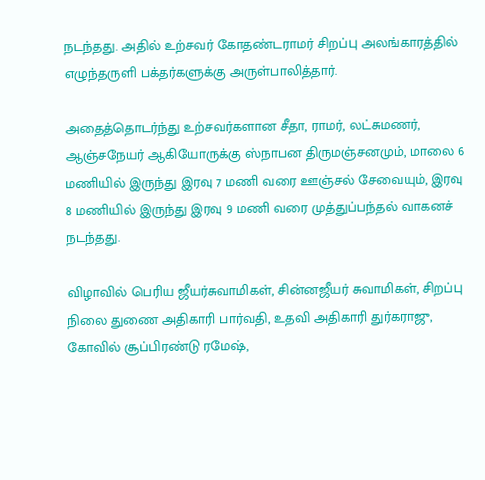நடந்தது. அதில் உற்சவர் கோதண்டராமர் சிறப்பு அலங்காரத்தில் எழுந்தருளி பக்தர்களுக்கு அருள்பாலித்தார்.

அதைத்தொடர்ந்து உற்சவர்களான சீதா, ராமர், லட்சுமணர், ஆஞ்சநேயர் ஆகியோருக்கு ஸ்நாபன திருமஞ்சனமும், மாலை 6 மணியில் இருந்து இரவு 7 மணி வரை ஊஞ்சல் சேவையும், இரவு 8 மணியில் இருந்து இரவு 9 மணி வரை முத்துப்பந்தல் வாகனச் நடந்தது.

விழாவில் பெரிய ஜீயர்சுவாமிகள், சின்னஜீயர் சுவாமிகள், சிறப்பு நிலை துணை அதிகாரி பார்வதி, உதவி அதிகாரி துர்கராஜு, கோவில் சூப்பிரண்டு ரமேஷ்,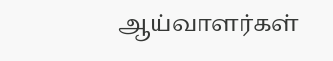ஆய்வாளர்கள்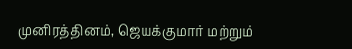முனிரத்தினம், ஜெயக்குமார் மற்றும்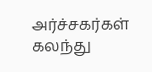அர்ச்சகர்கள் கலந்து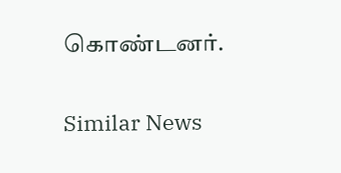கொண்டனர்.

Similar News